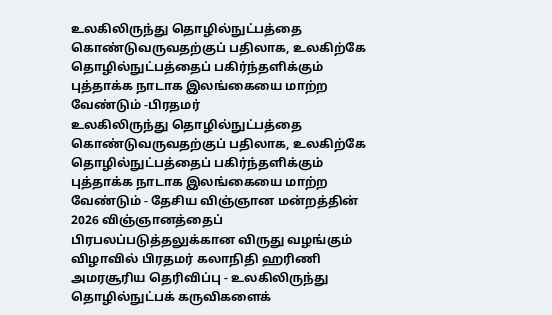உலகிலிருந்து தொழில்நுட்பத்தை கொண்டுவருவதற்குப் பதிலாக, உலகிற்கே தொழில்நுட்பத்தைப் பகிர்ந்தளிக்கும் புத்தாக்க நாடாக இலங்கையை மாற்ற வேண்டும் -பிரதமர்
உலகிலிருந்து தொழில்நுட்பத்தை கொண்டுவருவதற்குப் பதிலாக, உலகிற்கே தொழில்நுட்பத்தைப் பகிர்ந்தளிக்கும் புத்தாக்க நாடாக இலங்கையை மாற்ற வேண்டும் - தேசிய விஞ்ஞான மன்றத்தின் 2026 விஞ்ஞானத்தைப் பிரபலப்படுத்தலுக்கான விருது வழங்கும் விழாவில் பிரதமர் கலாநிதி ஹரிணி அமரசூரிய தெரிவிப்பு - உலகிலிருந்து தொழில்நுட்பக் கருவிகளைக்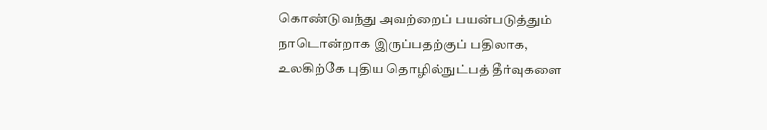கொண்டுவந்து அவற்றைப் பயன்படுத்தும் நாடொன்றாக இருப்பதற்குப் பதிலாக, உலகிற்கே புதிய தொழில்நுட்பத் தீர்வுகளை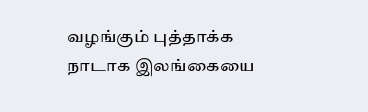வழங்கும் புத்தாக்க நாடாக இலங்கையை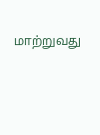மாற்றுவது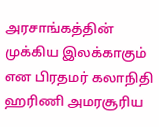அரசாங்கத்தின் முக்கிய இலக்காகும் என பிரதமர் கலாநிதி ஹரிணி அமரசூரிய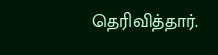தெரிவித்தார்.